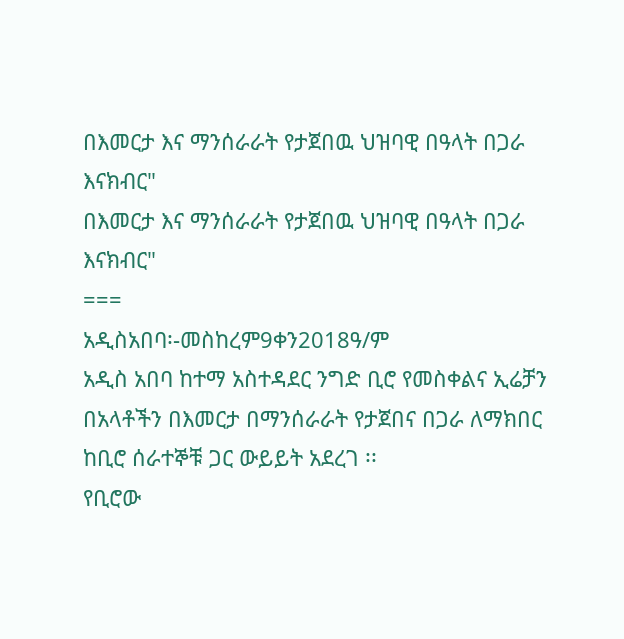በእመርታ እና ማንሰራራት የታጀበዉ ህዝባዊ በዓላት በጋራ እናክብር"
በእመርታ እና ማንሰራራት የታጀበዉ ህዝባዊ በዓላት በጋራ እናክብር"
===
አዲስአበባ፡-መስከረም9ቀን2018ዓ/ም
አዲስ አበባ ከተማ አስተዳደር ንግድ ቢሮ የመስቀልና ኢሬቻን በአላቶችን በእመርታ በማንሰራራት የታጀበና በጋራ ለማክበር ከቢሮ ሰራተኞቹ ጋር ውይይት አደረገ ፡፡
የቢሮው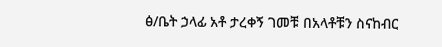ፅ/ቤት ኃላፊ አቶ ታረቀኝ ገመቹ በአላቶቹን ስናከብር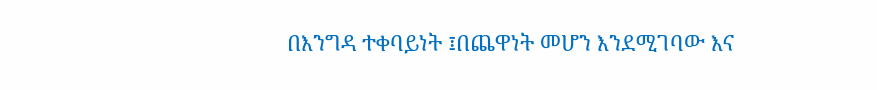በእንግዳ ተቀባይነት ፤በጨዋነት መሆን እንደሚገባው እና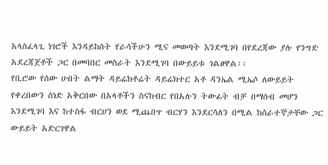አላስፈላጊ ነገሮች እንዳይከሰት የራሳችሁን ሚና መወጣት እንደሚገባ በየደረጃው ያሉ የንግድ አደረጃጀቶች ጋር በመባበር መስራት እንደሚገባ በውይይቱ ገልፀዋል፡፡
የቢሮው የሰው ሀብት ልማት ዳይሬክቶሬት ዳይሬክተር አቶ ዳንኤል ሚኤሶ ለውይይት የቀረበውን ሰነድ አቅርበው በአላቶችን ስናከብር የበአሉን ትውፊት ብቻ በማሰብ መሆን እንደሚገባ እና ከተስፋ ብርሀን ወደ ሚጨበጥ ብርሃን እንደርሳለን በሚል ከሰራተኞታቸው ጋር ውይይት አድርገዋል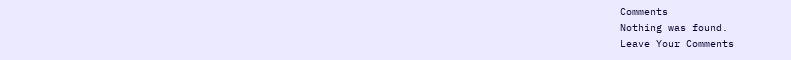Comments
Nothing was found.
Leave Your Comments